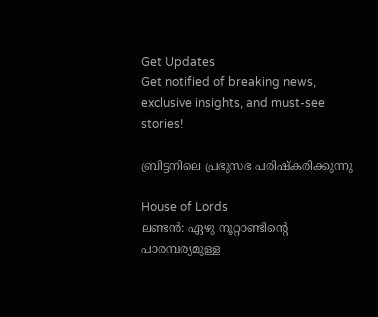Get Updates
Get notified of breaking news, exclusive insights, and must-see stories!

ബ്രിട്ടനിലെ പ്രഭുസഭ പരിഷ്‌കരിക്കുന്നു

House of Lords
ലണ്ടന്‍: ഏഴു നൂറ്റാണ്ടിന്റെ പാരമ്പര്യമുള്ള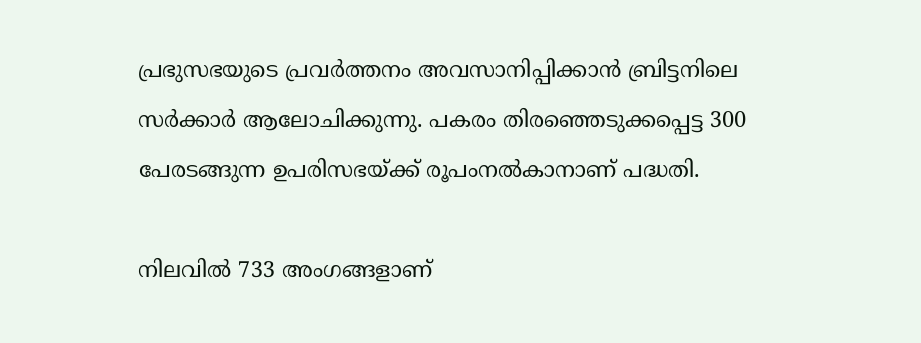പ്രഭുസഭയുടെ പ്രവര്‍ത്തനം അവസാനിപ്പിക്കാന്‍ ബ്രിട്ടനിലെ സര്‍ക്കാര്‍ ആലോചിക്കുന്നു. പകരം തിരഞ്ഞെടുക്കപ്പെട്ട 300 പേരടങ്ങുന്ന ഉപരിസഭയ്ക്ക് രൂപംനല്‍കാനാണ് പദ്ധതി.

നിലവില്‍ 733 അംഗങ്ങളാണ്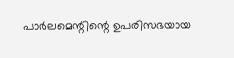പാര്‍ലമെന്റിന്റെ ഉപരിസഭയായ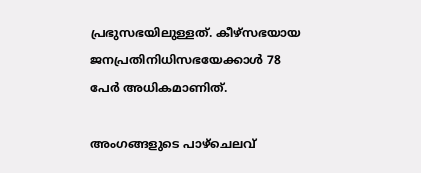പ്രഭുസഭയിലുള്ളത്. കീഴ്‌സഭയായ ജനപ്രതിനിധിസഭയേക്കാള്‍ 78 പേര്‍ അധികമാണിത്.

അംഗങ്ങളുടെ പാഴ്‌ചെലവ്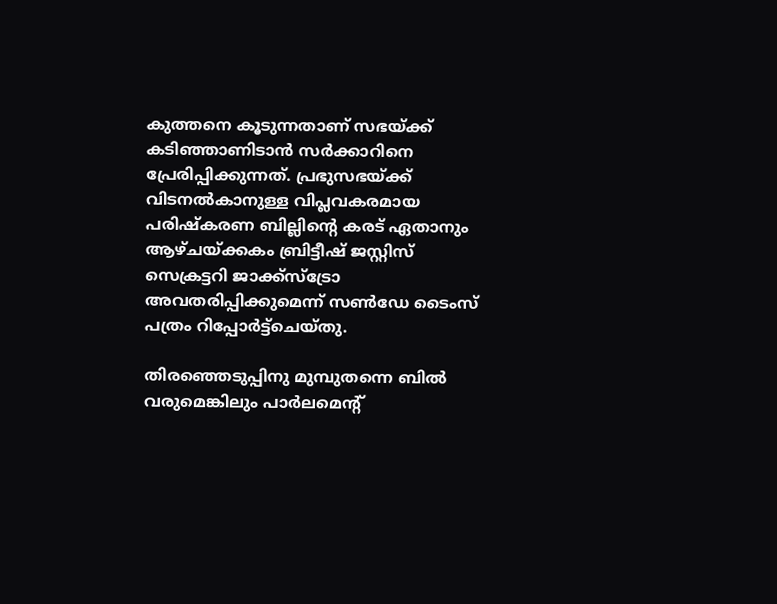കുത്തനെ കൂടുന്നതാണ് സഭയ്ക്ക് കടിഞ്ഞാണിടാന്‍ സര്‍ക്കാറിനെ പ്രേരിപ്പിക്കുന്നത്. പ്രഭുസഭയ്ക്ക് വിടനല്‍കാനുള്ള വിപ്ലവകരമായ പരിഷ്‌കരണ ബില്ലിന്റെ കരട് ഏതാനും ആഴ്ചയ്ക്കകം ബ്രിട്ടീഷ് ജസ്റ്റിസ് സെക്രട്ടറി ജാക്ക്‌സ്‌ട്രോ അവതരിപ്പിക്കുമെന്ന് സണ്‍ഡേ ടൈംസ് പത്രം റിപ്പോര്‍ട്ട്‌ചെയ്തു.

തിരഞ്ഞെടുപ്പിനു മുമ്പുതന്നെ ബില്‍ വരുമെങ്കിലും പാര്‍ലമെന്റ്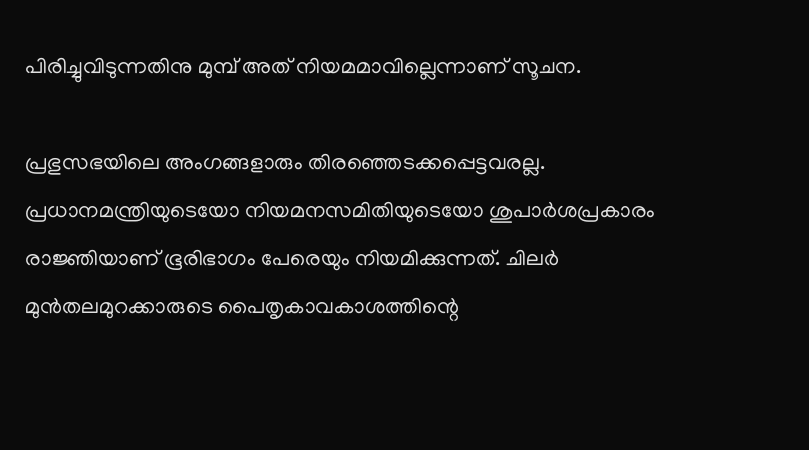പിരിച്ചുവിടുന്നതിനു മുമ്പ് അത് നിയമമാവില്ലെന്നാണ് സൂചന.

പ്രഭുസഭയിലെ അംഗങ്ങളാരും തിരഞ്ഞെടക്കപ്പെട്ടവരല്ല. പ്രധാനമന്ത്രിയുടെയോ നിയമനസമിതിയുടെയോ ശുപാര്‍ശപ്രകാരം രാജ്ഞിയാണ് ഭൂരിഭാഗം പേരെയും നിയമിക്കുന്നത്. ചിലര്‍ മുന്‍തലമുറക്കാരുടെ പൈതൃകാവകാശത്തിന്റെ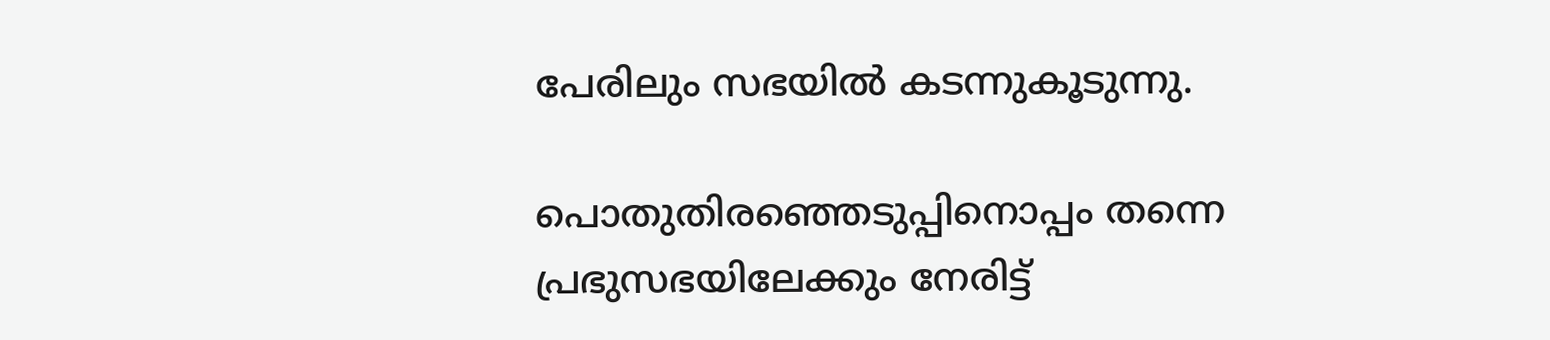പേരിലും സഭയില്‍ കടന്നുകൂടുന്നു.

പൊതുതിരഞ്ഞെടുപ്പിനൊപ്പം തന്നെ പ്രഭുസഭയിലേക്കും നേരിട്ട്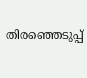തിരഞ്ഞെടുപ്പ്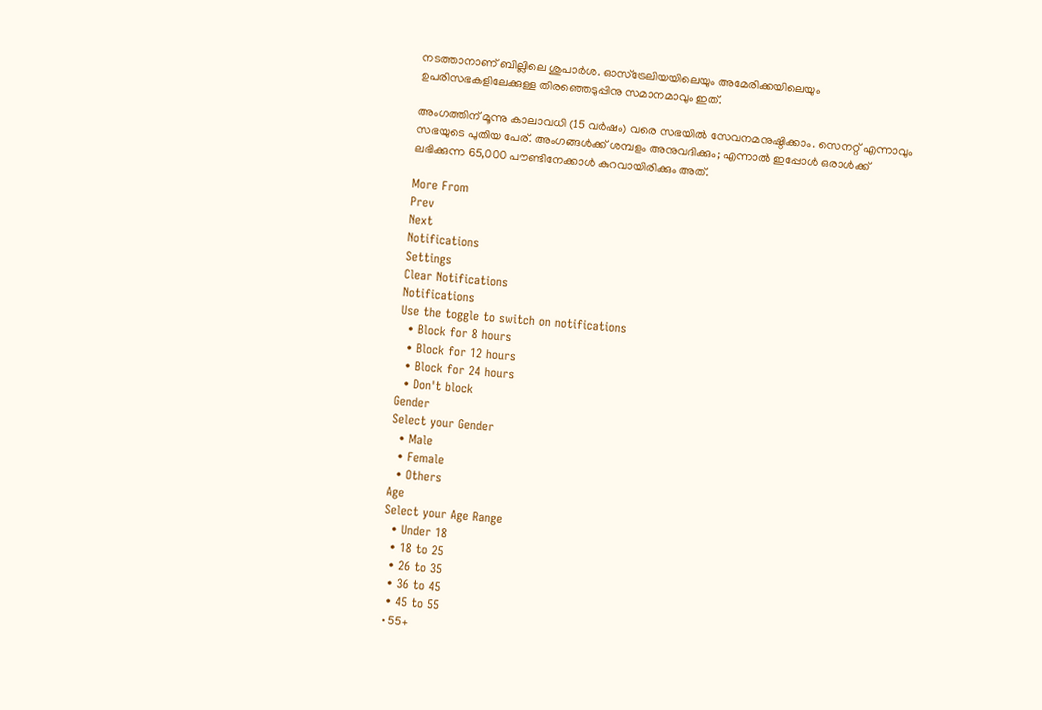നടത്താനാണ് ബില്ലിലെ ശുപാര്‍ശ. ഓസ്‌ട്രേലിയയിലെയും അമേരിക്കയിലെയും ഉപരിസഭകളിലേക്കുള്ള തിരഞ്ഞെടുപ്പിനു സമാനമാവും ഇത്.

അംഗത്തിന് മൂന്നു കാലാവധി (15 വര്‍ഷം) വരെ സഭയില്‍ സേവനമനുഷ്ഠിക്കാം. സെനറ്റ് എന്നാവും സഭയുടെ പുതിയ പേര്. അംഗങ്ങള്‍ക്ക് ശമ്പളം അനുവദിക്കും; എന്നാല്‍ ഇപ്പോള്‍ ഒരാള്‍ക്ക് ലഭിക്കുന്ന 65,000 പൗണ്ടിനേക്കാള്‍ കുറവായിരിക്കും അത്.

More From
Prev
Next
Notifications
Settings
Clear Notifications
Notifications
Use the toggle to switch on notifications
  • Block for 8 hours
  • Block for 12 hours
  • Block for 24 hours
  • Don't block
Gender
Select your Gender
  • Male
  • Female
  • Others
Age
Select your Age Range
  • Under 18
  • 18 to 25
  • 26 to 35
  • 36 to 45
  • 45 to 55
  • 55+